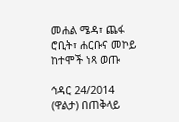መሐል ሜዳ፣ ጨፋ ሮቢት፣ ሐርቡና መኮይ ከተሞች ነጻ ወጡ

ኅዳር 24/2014 (ዋልታ) በጠቅላይ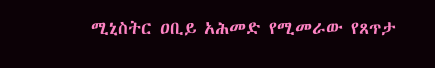ሚኒስትር ዐቢይ አሕመድ የሚመራው የጸጥታ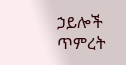ኃይሎች ጥምረት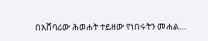በአሸባሪው ሕወሐት ተይዘው የነበሩትን መሐል…